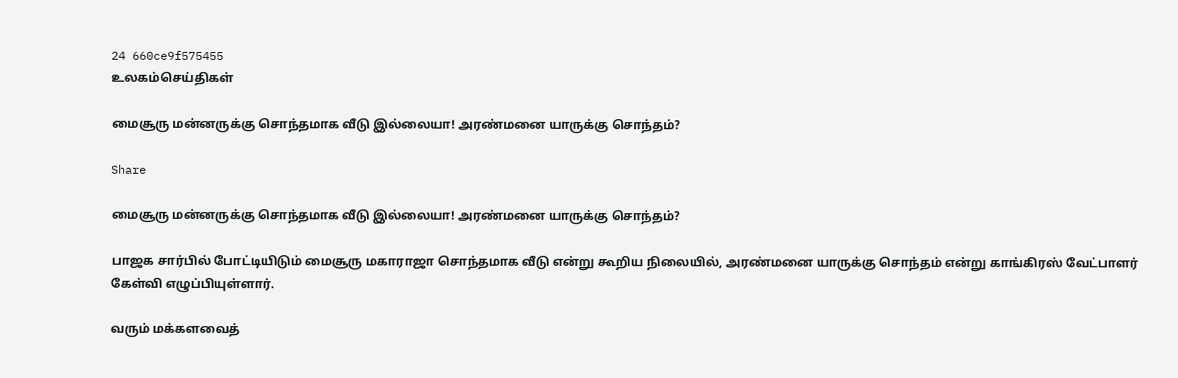24 660ce9f575455
உலகம்செய்திகள்

மைசூரு மன்னருக்கு சொந்தமாக வீடு இல்லையா! அரண்மனை யாருக்கு சொந்தம்?

Share

மைசூரு மன்னருக்கு சொந்தமாக வீடு இல்லையா! அரண்மனை யாருக்கு சொந்தம்?

பாஜக சார்பில் போட்டியிடும் மைசூரு மகாராஜா சொந்தமாக வீடு என்று கூறிய நிலையில், அரண்மனை யாருக்கு சொந்தம் என்று காங்கிரஸ் வேட்பாளர் கேள்வி எழுப்பியுள்ளார்.

வரும் மக்களவைத்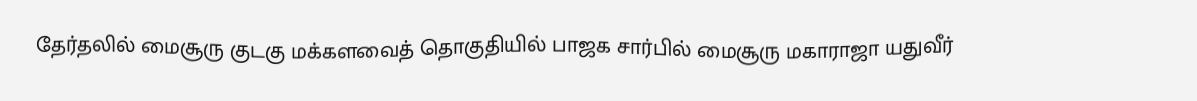தேர்தலில் மைசூரு குடகு மக்களவைத் தொகுதியில் பாஜக சார்பில் மைசூரு மகாராஜா யதுவீர்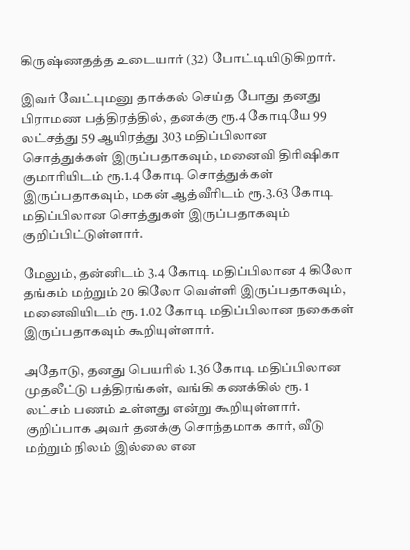கிருஷ்ணதத்த உடையார் (32) போட்டியிடுகிறார்.

இவர் வேட்புமனு தாக்கல் செய்த போது தனது பிராமண பத்திரத்தில், தனக்கு ரூ.4 கோடியே 99 லட்சத்து 59 ஆயிரத்து 303 மதிப்பிலான சொத்துக்கள் இருப்பதாகவும், மனைவி திரிஷிகா குமாரியிடம் ரூ.1.4 கோடி சொத்துக்கள் இருப்பதாகவும், மகன் ஆத்வீரிடம் ரூ.3.63 கோடி மதிப்பிலான சொத்துகள் இருப்பதாகவும் குறிப்பிட்டுள்ளார்.

மேலும், தன்னிடம் 3.4 கோடி மதிப்பிலான 4 கிலோ தங்கம் மற்றும் 20 கிலோ வெள்ளி இருப்பதாகவும், மனைவியிடம் ரூ. 1.02 கோடி மதிப்பிலான நகைகள் இருப்பதாகவும் கூறியுள்ளார்.

அதோடு, தனது பெயரில் 1.36 கோடி மதிப்பிலான முதலீட்டு பத்திரங்கள், வங்கி கணக்கில் ரூ. 1 லட்சம் பணம் உள்ளது என்று கூறியுள்ளார். குறிப்பாக அவர் தனக்கு சொந்தமாக கார், வீடு மற்றும் நிலம் இல்லை என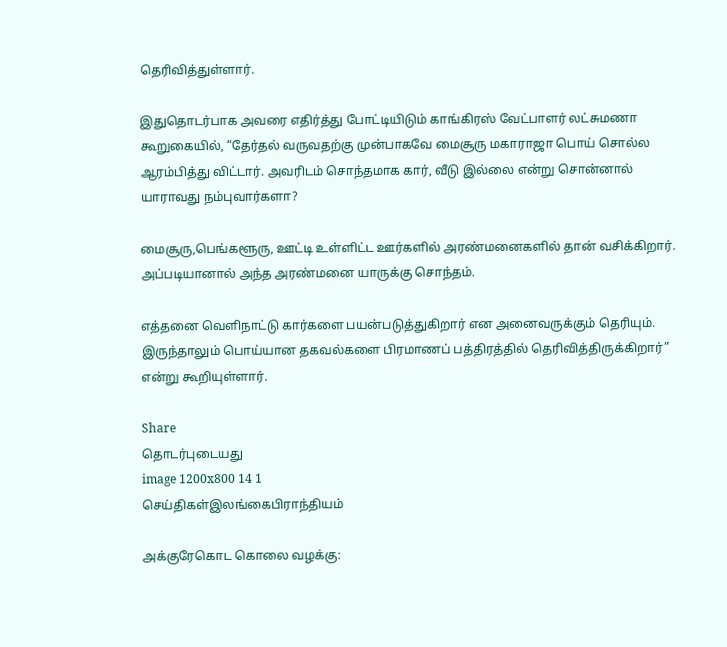தெரிவித்துள்ளார்.

இதுதொடர்பாக அவரை எதிர்த்து போட்டியிடும் காங்கிரஸ் வேட்பாளர் லட்சுமணா கூறுகையில், “தேர்தல் வருவதற்கு முன்பாகவே மைசூரு மகாராஜா பொய் சொல்ல ஆரம்பித்து விட்டார். அவரிடம் சொந்தமாக கார், வீடு இல்லை என்று சொன்னால் யாராவது நம்புவார்களா?

மைசூரு,பெங்களூரு, ஊட்டி உள்ளிட்ட ஊர்களில் அரண்மனைகளில் தான் வசிக்கிறார். அப்படியானால் அந்த அரண்மனை யாருக்கு சொந்தம்.

எத்தனை வெளிநாட்டு கார்களை பயன்படுத்துகிறார் என அனைவருக்கும் தெரியும். இருந்தாலும் பொய்யான தகவல்களை பிரமாணப் பத்திரத்தில் தெரிவித்திருக்கிறார்” என்று கூறியுள்ளார்.

Share
தொடர்புடையது
image 1200x800 14 1
செய்திகள்இலங்கைபிராந்தியம்

அக்குரேகொட கொலை வழக்கு: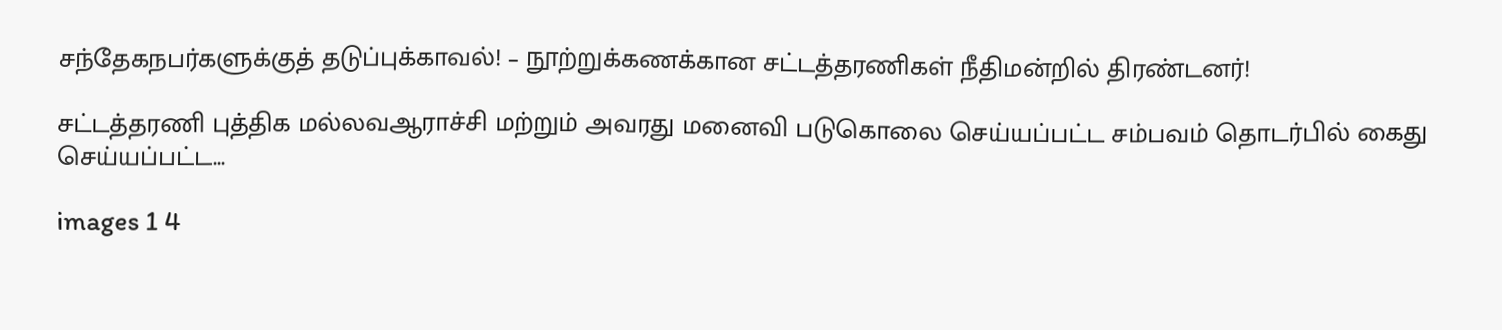சந்தேகநபர்களுக்குத் தடுப்புக்காவல்! – நூற்றுக்கணக்கான சட்டத்தரணிகள் நீதிமன்றில் திரண்டனர்!

சட்டத்தரணி புத்திக மல்லவஆராச்சி மற்றும் அவரது மனைவி படுகொலை செய்யப்பட்ட சம்பவம் தொடர்பில் கைது செய்யப்பட்ட...

images 1 4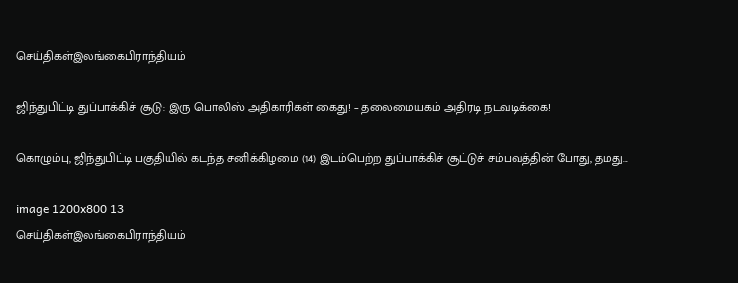செய்திகள்இலங்கைபிராந்தியம்

ஜிந்துபிட்டி துப்பாக்கிச் சூடு: இரு பொலிஸ் அதிகாரிகள் கைது! – தலைமையகம் அதிரடி நடவடிக்கை!

கொழும்பு, ஜிந்துபிட்டி பகுதியில் கடந்த சனிக்கிழமை (14) இடம்பெற்ற துப்பாக்கிச் சூட்டுச் சம்பவத்தின் போது, தமது...

image 1200x800 13
செய்திகள்இலங்கைபிராந்தியம்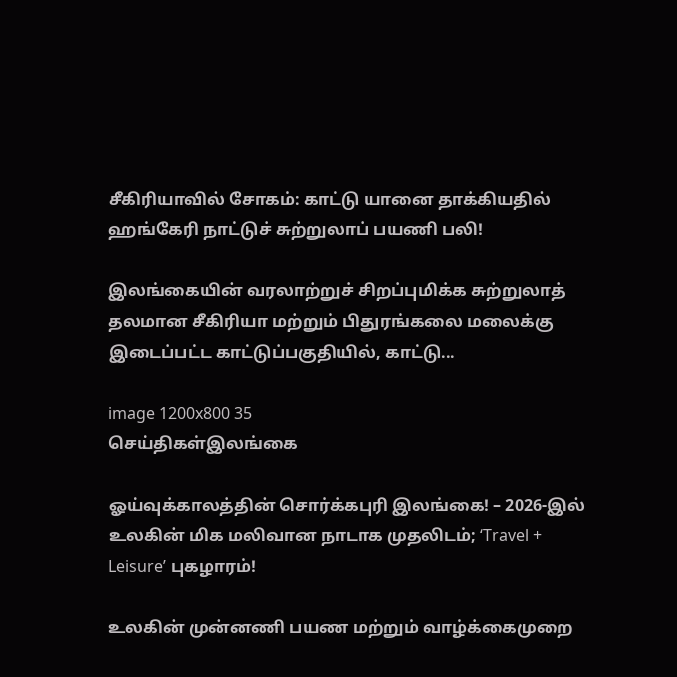சீகிரியாவில் சோகம்: காட்டு யானை தாக்கியதில் ஹங்கேரி நாட்டுச் சுற்றுலாப் பயணி பலி!

இலங்கையின் வரலாற்றுச் சிறப்புமிக்க சுற்றுலாத் தலமான சீகிரியா மற்றும் பிதுரங்கலை மலைக்கு இடைப்பட்ட காட்டுப்பகுதியில், காட்டு...

image 1200x800 35
செய்திகள்இலங்கை

ஓய்வுக்காலத்தின் சொர்க்கபுரி இலங்கை! – 2026-இல் உலகின் மிக மலிவான நாடாக முதலிடம்; ‘Travel + Leisure’ புகழாரம்!

உலகின் முன்னணி பயண மற்றும் வாழ்க்கைமுறை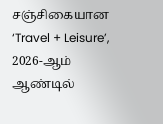சஞ்சிகையான ‘Travel + Leisure’, 2026-ஆம் ஆண்டில்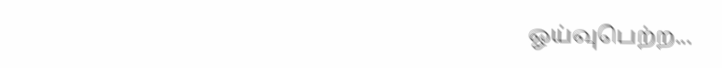ஓய்வுபெற்ற...